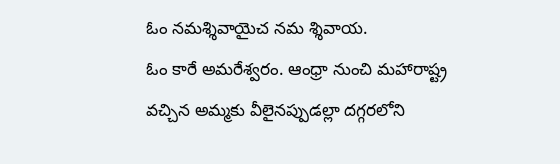ఓం నమశ్శివాయైచ నమ శ్శివాయ.
ఓం కారే అమరేశ్వరం. ఆంధ్రా నుంచి మహారాష్ట్ర వచ్చిన అమ్మకు వీలైనప్పుడల్లా దగ్గరలోని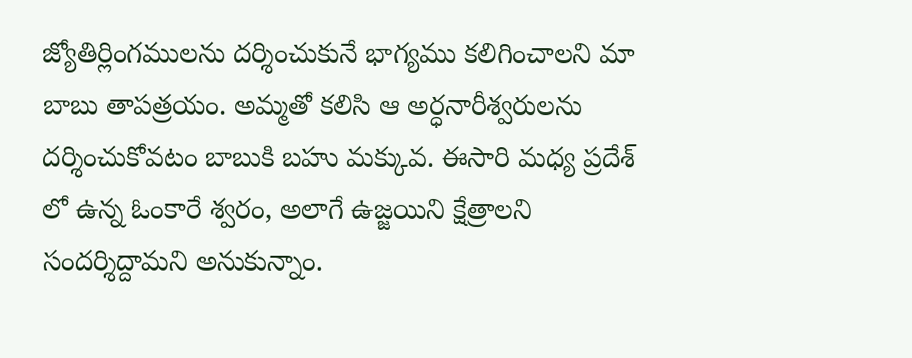జ్యోతిర్లింగములను దర్శించుకునే భాగ్యము కలిగించాలని మా బాబు తాపత్రయం. అమ్మతో కలిసి ఆ అర్ధనారీశ్వరులను దర్శించుకోవటం బాబుకి బహు మక్కువ. ఈసారి మధ్య ప్రదేశ్ లో ఉన్న ఓంకారే శ్వరం, అలాగే ఉజ్జయిని క్షేత్రాలని సందర్శిద్దామని అనుకున్నాం.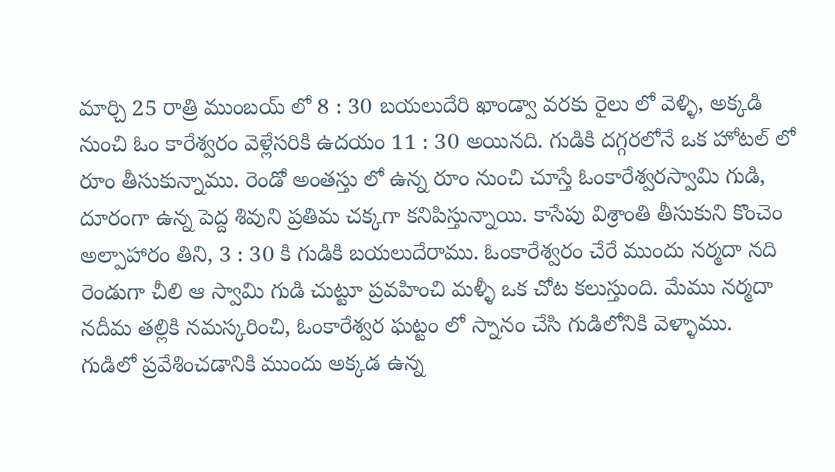మార్చి 25 రాత్రి ముంబయ్ లో 8 : 30 బయలుదేరి ఖాండ్వా వరకు రైలు లో వెళ్ళి, అక్కడి నుంచి ఓం కారేశ్వరం వెళ్లేసరికి ఉదయం 11 : 30 అయినది. గుడికి దగ్గరలోనే ఒక హోటల్ లో రూం తీసుకున్నాము. రెండో అంతస్తు లో ఉన్న రూం నుంచి చూస్తే ఓంకారేశ్వరస్వామి గుడి, దూరంగా ఉన్న పెద్ద శివుని ప్రతిమ చక్కగా కనిపిస్తున్నాయి. కాసేపు విశ్రాంతి తీసుకుని కొంచెం అల్పాహారం తిని, 3 : 30 కి గుడికి బయలుదేరాము. ఓంకారేశ్వరం చేరే ముందు నర్మదా నది రెండుగా చీలి ఆ స్వామి గుడి చుట్టూ ప్రవహించి మళ్ళీ ఒక చోట కలుస్తుంది. మేము నర్మదా నదీమ తల్లికి నమస్కరించి, ఓంకారేశ్వర ఘట్టం లో స్నానం చేసి గుడిలోనికి వెళ్ళాము.
గుడిలో ప్రవేశించడానికి ముందు అక్కడ ఉన్న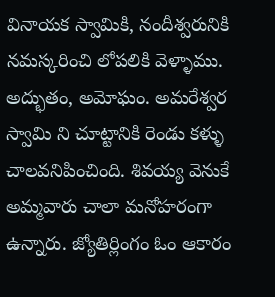వినాయక స్వామికి, నందీశ్వరునికి నమస్కరించి లోపలికి వెళ్ళాము. అద్భుతం, అమోఘం. అమరేశ్వర స్వామి ని చూట్టానికి రెండు కళ్ళు చాలవనిపించింది. శివయ్య వెనుకే అమ్మవారు చాలా మనోహరంగా ఉన్నారు. జ్యోతిర్లింగం ఓం ఆకారం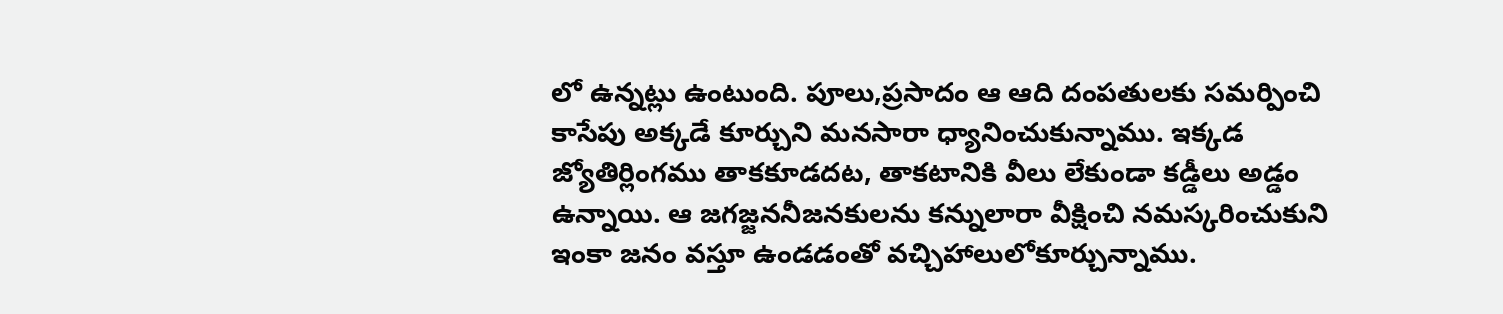లో ఉన్నట్లు ఉంటుంది. పూలు,ప్రసాదం ఆ ఆది దంపతులకు సమర్పించి కాసేపు అక్కడే కూర్చుని మనసారా ధ్యానించుకున్నాము. ఇక్కడ జ్యోతిర్లింగము తాకకూడదట, తాకటానికి వీలు లేకుండా కడ్డీలు అడ్డం ఉన్నాయి. ఆ జగజ్జననీజనకులను కన్నులారా వీక్షించి నమస్కరించుకుని ఇంకా జనం వస్తూ ఉండడంతో వచ్చిహాలులోకూర్చున్నాము.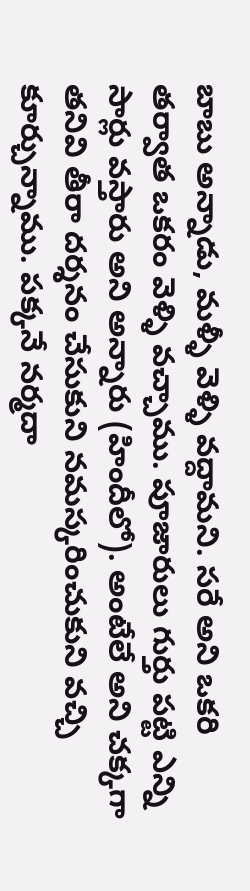బాబు అన్నాడు, మళ్ళీ వెళ్ళి వద్దామని. సరే అని ఒకరి తర్వాత ఒకరం వెళ్ళి వచ్చాము. పూజారులు గుర్తు పట్టి ఎన్ని సార్లు వస్తారు అని అన్నారు (హిందీలో). అంటేలే అని చక్కగా తనివి తీరా దర్శనం చేసుకుని నమస్కరించుకుని వచ్చి కూర్చున్నాము. పక్కనే నర్మదా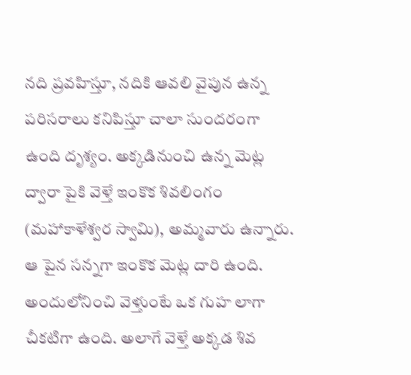నది ప్రవహిస్తూ, నదికి ఆవలి వైపున ఉన్న పరిసరాలు కనిపిస్తూ చాలా సుందరంగా ఉంది దృశ్యం. అక్కడినుంచి ఉన్న మెట్ల ద్వారా పైకి వెళ్తే ఇంకొక శివలింగం (మహాకాళేశ్వర స్వామి), అమ్మవారు ఉన్నారు. ఆ పైన సన్నగా ఇంకొక మెట్ల దారి ఉంది. అందులోనించి వెళ్తుంటే ఒక గుహ లాగా చీకటిగా ఉంది. అలాగే వెళ్తే అక్కడ శివ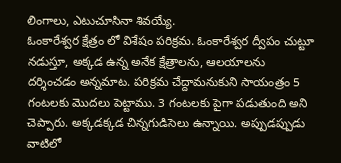లింగాలు, ఎటుచూసినా శివయ్యే.
ఓంకారేశ్వర క్షేత్రం లో విశేషం పరిక్రమ. ఓంకారేశ్వర ద్వీపం చుట్టూ నడుస్తూ, అక్కడ ఉన్న అనేక క్షేత్రాలను, ఆలయాలను దర్శించడం అన్నమాట. పరిక్రమ చేద్దామనుకుని సాయంత్రం 5 గంటలకు మొదలు పెట్టాము. 3 గంటలకు పైగా పడుతుంది అని చెప్పారు. అక్కడక్కడ చిన్నగుడిసెలు ఉన్నాయి. అప్పుడప్పుడు వాటిలో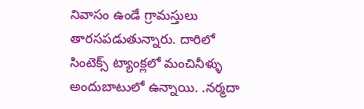నివాసం ఉండే గ్రామస్తులు తారసపడుతున్నారు. దారిలో సింటెక్స్ ట్యాంక్లలో మంచినీళ్ళు అందుబాటులో ఉన్నాయి. .నర్మదా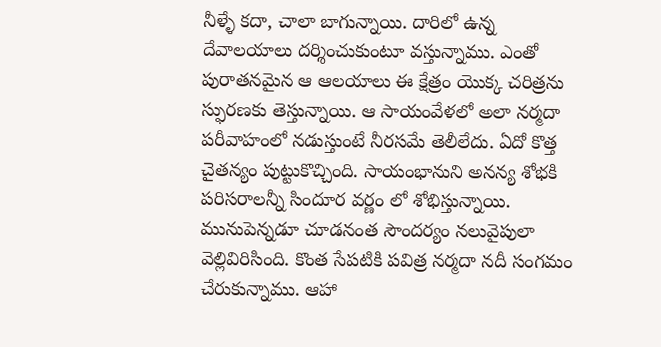నీళ్ళే కదా, చాలా బాగున్నాయి. దారిలో ఉన్న దేవాలయాలు దర్శించుకుంటూ వస్తున్నాము. ఎంతో పురాతనమైన ఆ ఆలయాలు ఈ క్షేత్రం యొక్క చరిత్రను స్ఫురణకు తెస్తున్నాయి. ఆ సాయంవేళలో అలా నర్మదా పరీవాహంలో నడుస్తుంటే నీరసమే తెలీలేదు. ఏదో కొత్త చైతన్యం పుట్టుకొచ్చింది. సాయంభానుని అనన్య శోభకి పరిసరాలన్నీ సిందూర వర్ణం లో శోభిస్తున్నాయి. మునుపెన్నడూ చూడనంత సౌందర్యం నలువైపులా వెల్లివిరిసింది. కొంత సేపటికి పవిత్ర నర్మదా నదీ సంగమం చేరుకున్నాము. ఆహా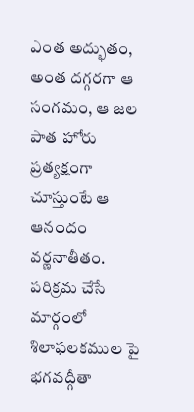ఎంత అద్భుతం, అంత దగ్గరగా ఆ సంగమం, ఆ జల పాత హోరు ప్రత్యక్షంగా చూస్తుంటే ఆ ఆనందం వర్ణనాతీతం. పరిక్రమ చేసే మార్గంలో శిలాఫలకముల పై భగవద్గీతా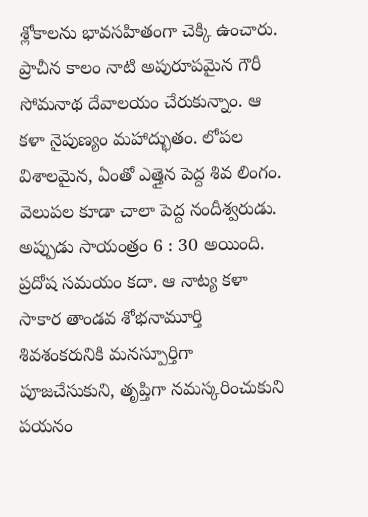శ్లోకాలను భావసహితంగా చెక్కి ఉంచారు. ప్రాచీన కాలం నాటి అపురూపమైన గౌరీ సోమనాథ దేవాలయం చేరుకున్నాం. ఆ కళా నైపుణ్యం మహాద్భుతం. లోపల విశాలమైన, ఏంతో ఎత్తైన పెద్ద శివ లింగం. వెలుపల కూడా చాలా పెద్ద నందీశ్వరుడు. అప్పుడు సాయంత్రం 6 : 30 అయింది. ప్రదోష సమయం కదా. ఆ నాట్య కళా సాకార తాండవ శోభనామూర్తి శివశంకరునికి మనస్పూర్తిగా పూజచేసుకుని, తృప్తిగా నమస్కరించుకుని పయనం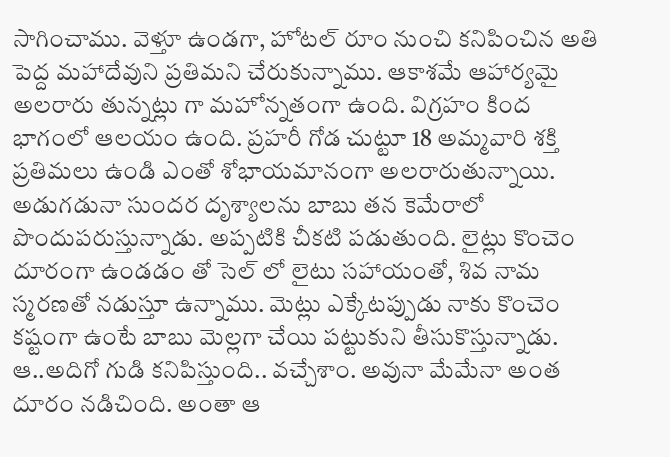సాగించాము. వెళ్తూ ఉండగా, హోటల్ రూం నుంచి కనిపించిన అతి పెద్ద మహాదేవుని ప్రతిమని చేరుకున్నాము. ఆకాశమే ఆహార్యమై అలరారు తున్నట్లు గా మహోన్నతంగా ఉంది. విగ్రహం కింద భాగంలో ఆలయం ఉంది. ప్రహరీ గోడ చుట్టూ 18 అమ్మవారి శక్తి ప్రతిమలు ఉండి ఎంతో శోభాయమానంగా అలరారుతున్నాయి. అడుగడునా సుందర దృశ్యాలను బాబు తన కెమేరాలో పొందుపరుస్తున్నాడు. అప్పటికి చీకటి పడుతుంది. లైట్లు కొంచెం దూరంగా ఉండడం తో సెల్ లో లైటు సహాయంతో, శివ నామ స్మరణతో నడుస్తూ ఉన్నాము. మెట్లు ఎక్కేటప్పుడు నాకు కొంచెం కష్టంగా ఉంటే బాబు మెల్లగా చేయి పట్టుకుని తీసుకొస్తున్నాడు. ఆ..అదిగో గుడి కనిపిస్తుంది.. వచ్చేశాం. అవునా మేమేనా అంత దూరం నడిచింది. అంతా ఆ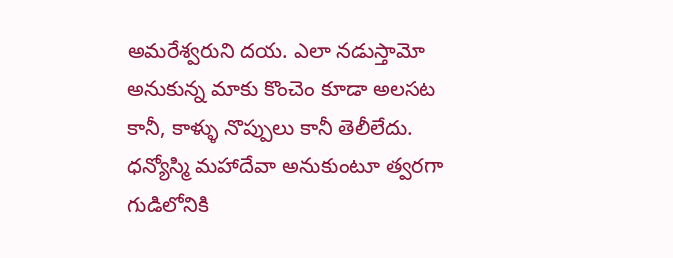అమరేశ్వరుని దయ. ఎలా నడుస్తామో అనుకున్న మాకు కొంచెం కూడా అలసట కానీ, కాళ్ళు నొప్పులు కానీ తెలీలేదు. ధన్యోస్మి మహాదేవా అనుకుంటూ త్వరగా గుడిలోనికి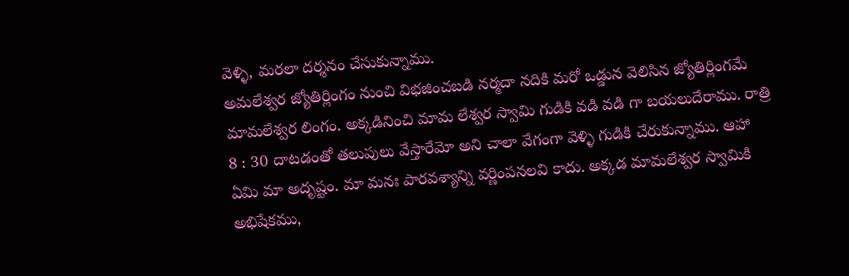వెళ్ళి, మరలా దర్శనం చేసుకున్నాము.
అమలేశ్వర జ్యోతిర్లింగం నుంచి విభజించబడి నర్మదా నదికి మరో ఒడ్డున వెలిసిన జ్యోతిర్లింగమే మామలేశ్వర లింగం. అక్కడినించి మామ లేశ్వర స్వామి గుడికి వడి వడి గా బయలుదేరాము. రాత్రి 8 : 30 దాటడంతో తలుపులు వేస్తారేమో అని చాలా వేగంగా వెళ్ళి గుడికి చేరుకున్నాము. ఆహా ఏమి మా అదృష్టం. మా మనః పారవశ్యాన్ని వర్ణింపనలవి కాదు. అక్కడ మామలేశ్వర స్వామికి అభిషేకము,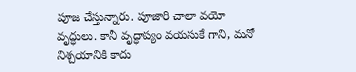పూజ చేస్తున్నారు. పూజారి చాలా వయో వృద్ధులు. కానీ వృద్ధాప్యం వయసుకే గాని, మనో నిశ్చయానికి కాదు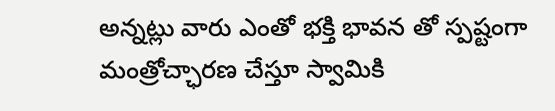అన్నట్లు వారు ఎంతో భక్తి భావన తో స్పష్టంగా మంత్రోచ్ఛారణ చేస్తూ స్వామికి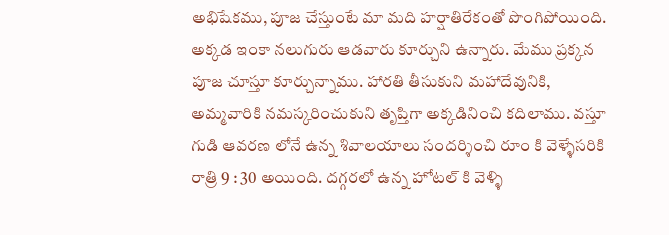అభిషేకము, పూజ చేస్తుంటే మా మది హర్షాతిరేకంతో పొంగిపోయింది. అక్కడ ఇంకా నలుగురు ఆడవారు కూర్చుని ఉన్నారు. మేము ప్రక్కన పూజ చూస్తూ కూర్చున్నాము. హారతి తీసుకుని మహాదేవునికి, అమ్మవారికి నమస్కరించుకుని తృప్తిగా అక్కడినించి కదిలాము. వస్తూ గుడి ఆవరణ లోనే ఉన్న శివాలయాలు సందర్శించి రూం కి వెళ్ళేసరికి రాత్రి 9 : 30 అయింది. దగ్గరలో ఉన్న హోటల్ కి వెళ్ళి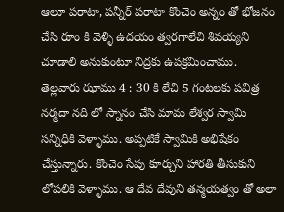ఆలూ పరాటా, పన్నీర్ పరాటా కొంచెం అన్నం తో భోజనం చేసి రూం కి వెళ్ళి ఉదయం త్వరగాలేచి శివయ్యని చూడాలి అనుకుంటూ నిద్రకు ఉపక్రమించాము.
తెల్లవారు ఝాము 4 : 30 కి లేచి 5 గంటలకు పవిత్ర నర్మదా నది లో స్నానం చేసి మామ లేశ్వర స్వామి సన్నిధికి వెళ్ళాము. అప్పటికే స్వామికి అభిషేకం చేస్తున్నారు. కొంచెం సేపు కూర్చుని హారతి తీసుకుని లోపలికి వెళ్ళాము. ఆ దేవ దేవుని తన్మయత్వం తో అలా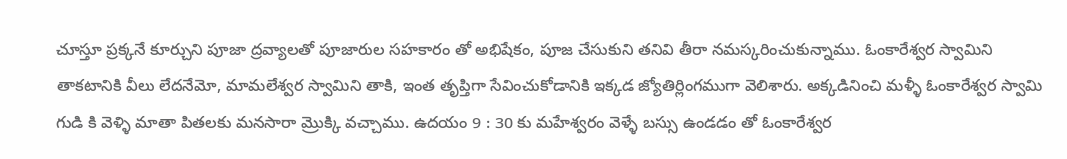చూస్తూ ప్రక్కనే కూర్చుని పూజా ద్రవ్యాలతో పూజారుల సహకారం తో అభిషేకం, పూజ చేసుకుని తనివి తీరా నమస్కరించుకున్నాము. ఓంకారేశ్వర స్వామిని తాకటానికి వీలు లేదనేమో, మామలేశ్వర స్వామిని తాకి, ఇంత తృప్తిగా సేవించుకోడానికి ఇక్కడ జ్యోతిర్లింగముగా వెలిశారు. అక్కడినించి మళ్ళీ ఓంకారేశ్వర స్వామి గుడి కి వెళ్ళి మాతా పితలకు మనసారా మ్రొక్కి వచ్చాము. ఉదయం 9 : 30 కు మహేశ్వరం వెళ్ళే బస్సు ఉండడం తో ఓంకారేశ్వర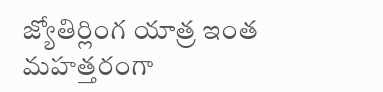జ్యోతిర్లింగ యాత్ర ఇంత మహత్తరంగా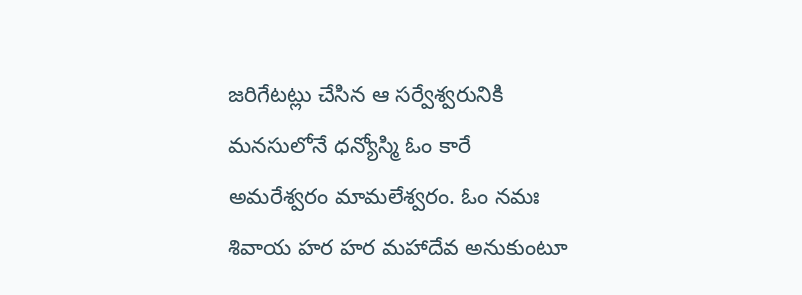జరిగేటట్లు చేసిన ఆ సర్వేశ్వరునికి మనసులోనే ధన్యోస్మి ఓం కారే అమరేశ్వరం మామలేశ్వరం. ఓం నమః శివాయ హర హర మహాదేవ అనుకుంటూ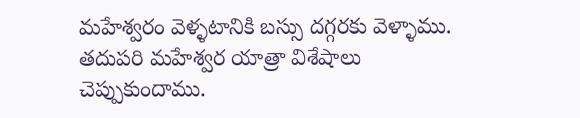మహేశ్వరం వెళ్ళటానికి బస్సు దగ్గరకు వెళ్ళాము. తదుపరి మహేశ్వర యాత్రా విశేషాలు చెప్పుకుందాము.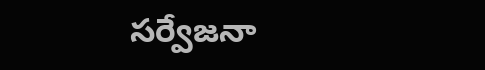సర్వేజనా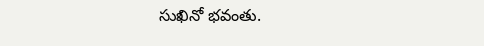సుఖినో భవంతు.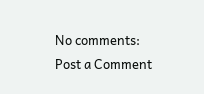No comments:
Post a Comment